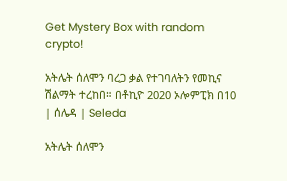Get Mystery Box with random crypto!

አትሌት ሰለሞን ባረጋ ቃል የተገባለትን የመኪና ሽልማት ተረከበ። በቶኪዮ 2020 ኦሎምፒክ በ10 | ሰሌዳ | Seleda

አትሌት ሰለሞን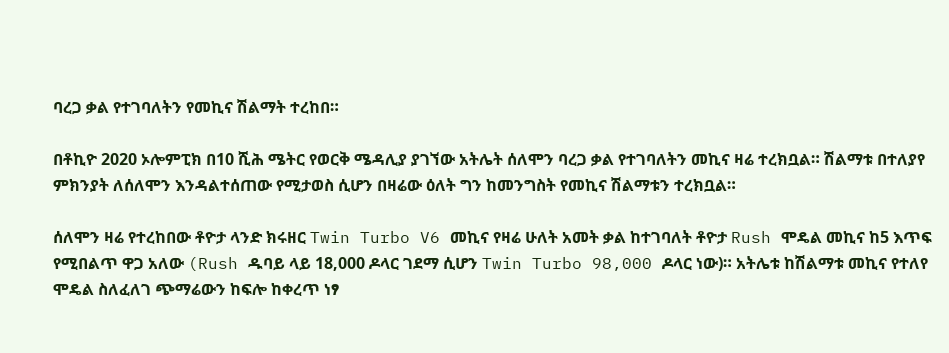ባረጋ ቃል የተገባለትን የመኪና ሽልማት ተረከበ።

በቶኪዮ 2020 ኦሎምፒክ በ10 ሺሕ ሜትር የወርቅ ሜዳሊያ ያገኘው አትሌት ሰለሞን ባረጋ ቃል የተገባለትን መኪና ዛሬ ተረክቧል። ሽልማቱ በተለያየ ምክንያት ለሰለሞን እንዳልተሰጠው የሚታወስ ሲሆን በዛሬው ዕለት ግን ከመንግስት የመኪና ሽልማቱን ተረክቧል።

ሰለሞን ዛሬ የተረከበው ቶዮታ ላንድ ክሩዘር Twin Turbo V6 መኪና የዛሬ ሁለት አመት ቃል ከተገባለት ቶዮታ Rush ሞዴል መኪና ከ5 እጥፍ የሚበልጥ ዋጋ አለው (Rush ዱባይ ላይ 18,000 ዶላር ገደማ ሲሆን Twin Turbo 98,000 ዶላር ነው)። አትሌቱ ከሽልማቱ መኪና የተለየ ሞዴል ስለፈለገ ጭማሬውን ከፍሎ ከቀረጥ ነፃ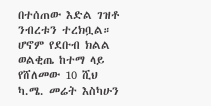በተሰጠው እድል ገዝቶ ንብረቱን ተረክቧል። ሆኖም የደቡብ ክልል ወልቂጤ ከተማ ላይ የሸለመው 10 ሺህ ካ.ሜ. መሬት እስካሁን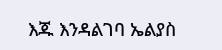እጁ እንዳልገባ ኤልያስ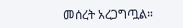መሰረት አረጋግጧል።